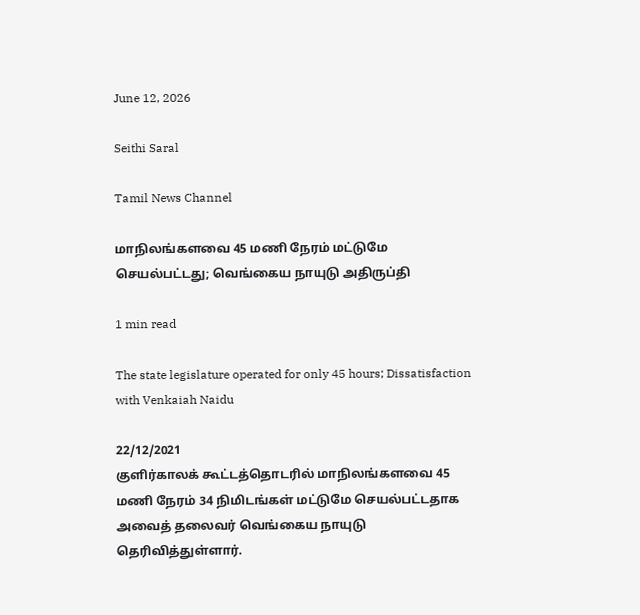June 12, 2026

Seithi Saral

Tamil News Channel

மாநிலங்களவை 45 மணி நேரம் மட்டுமே செயல்பட்டது; வெங்கைய நாயுடு அதிருப்தி

1 min read

The state legislature operated for only 45 hours; Dissatisfaction with Venkaiah Naidu

22/12/2021
குளிர்காலக் கூட்டத்தொடரில் மாநிலங்களவை 45 மணி நேரம் 34 நிமிடங்கள் மட்டுமே செயல்பட்டதாக அவைத் தலைவர் வெங்கைய நாயுடு தெரிவித்துள்ளார்.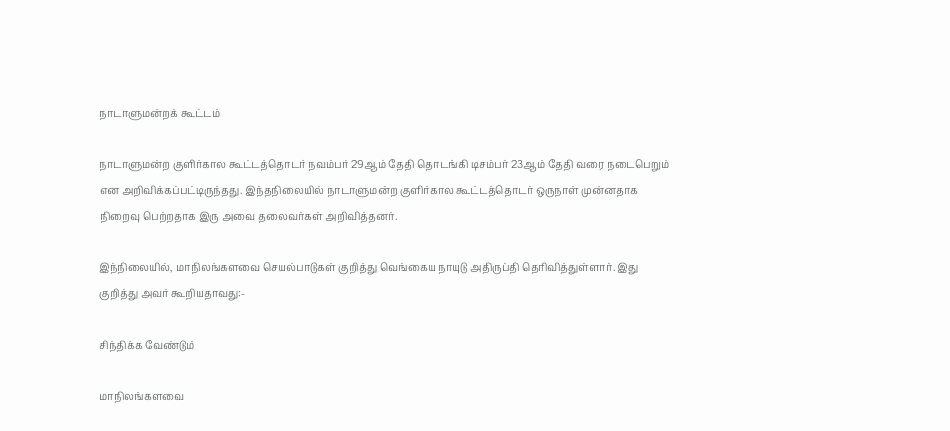நாடாளுமன்றக் கூட்டம்

நாடாளுமன்ற குளிர்கால கூட்டத்தொடர் நவம்பர் 29ஆம் தேதி தொடங்கி டிசம்பர் 23ஆம் தேதி வரை நடைபெறும் என அறிவிக்கப்பட்டிருந்தது. இந்தநிலையில் நாடாளுமன்ற குளிர்கால கூட்டத்தொடர் ஒருநாள் முன்னதாக நிறைவு பெற்றதாக இரு அவை தலைவர்கள் அறிவித்தனர்.

இந்நிலையில், மாநிலங்களவை செயல்பாடுகள் குறித்து வெங்கைய நாயுடு அதிருப்தி தெரிவித்துள்ளார். இது குறித்து அவர் கூறியதாவது:-

சிந்திக்க வேண்டும்

மாநிலங்களவை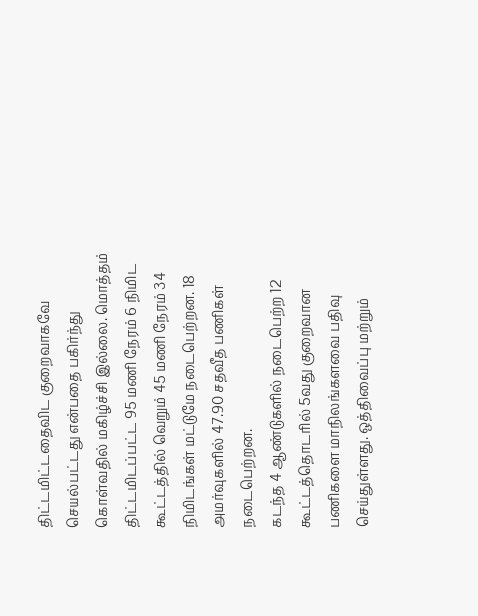திட்டமிட்டதைவிட குறைவாகவே செயல்பட்டது என்பதை பகிர்ந்து கொள்வதில் மகிழ்ச்சி இல்லை. மொத்தம் திட்டமிடப்பட்ட 95 மணி நேரம் 6 நிமிட கூட்டத்தில் வெறும் 45 மணி நேரம் 34 நிமிடங்கள் மட்டுமே நடைபெற்றன. 18 அமர்வுகளில் 47.90 சதவீத பணிகள் நடைபெற்றன.
கடந்த 4 ஆண்டுகளில் நடைபெற்ற 12 கூட்டத்தொடரில் 5வது குறைவான பணிகளை மாநிலங்களவை பதிவு செய்துள்ளது. ஒத்திவைப்பு மற்றும்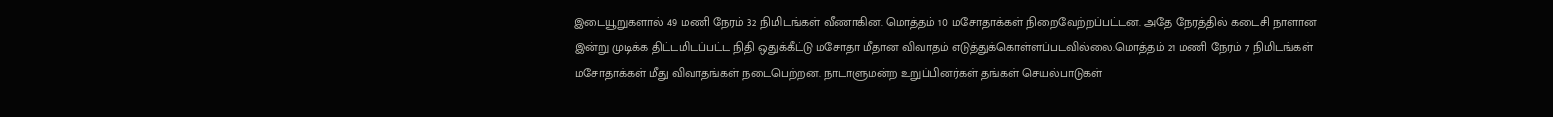இடையூறுகளால் 49 மணி நேரம் 32 நிமிடங்கள் வீணாகின. மொத்தம் 10 மசோதாக்கள் நிறைவேற்றப்பட்டன. அதே நேரத்தில் கடைசி நாளான இன்று முடிக்க திட்டமிடப்பட்ட நிதி ஒதுக்கீட்டு மசோதா மீதான விவாதம் எடுத்துக்கொள்ளப்படவில்லை.மொத்தம் 21 மணி நேரம் 7 நிமிடங்கள் மசோதாக்கள் மீது விவாதங்கள் நடைபெற்றன. நாடாளுமன்ற உறுப்பினர்கள் தங்கள் செயல்பாடுகள்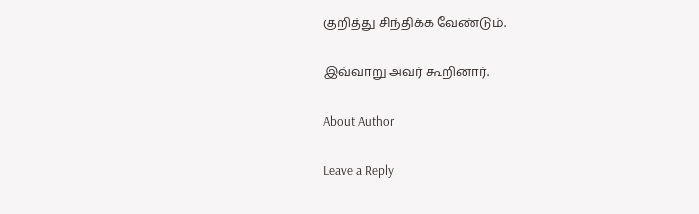குறித்து சிந்திக்க வேண்டும்.

இவ்வாறு அவர் கூறினார்.

About Author

Leave a Reply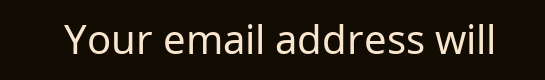Your email address will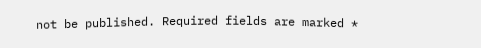not be published. Required fields are marked *